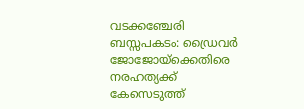വടക്കഞ്ചേരി ബസ്സപകടം: ഡ്രൈവർ ജോജോയ്‌ക്കെതിരെ നരഹത്യക്ക് കേസെടുത്ത്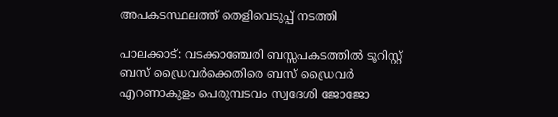അപകടസ്ഥലത്ത് തെളിവെടുപ്പ് നടത്തി

പാലക്കാട്: വടക്കാഞ്ചേരി ബസ്സപകടത്തിൽ ടൂറിസ്റ്റ് ബസ് ഡ്രൈവർക്കെതിരെ ബസ് ഡ്രൈവര്‍ എറണാകുളം പെരുമ്പടവം സ്വദേശി ജോജോ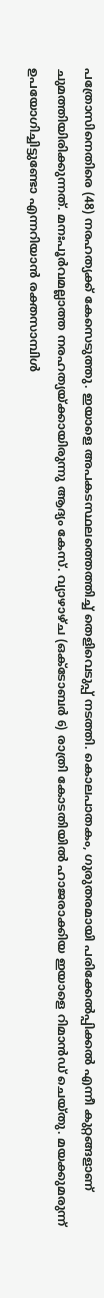പത്രോസിനെതിരെ (48) നരഹത്യക്ക് കേസെടുത്തു. ഇയാളെ അപകടസ്ഥലത്തെത്തിച്ച് തെളിവെടുപ്പ് നടത്തി. കൊലപാതകം, ഗുരുതരമായി പരിക്കേൽപ്പിക്കൽ എന്നീ കുറ്റങ്ങളാണ് ചുമത്തിയിരിക്കുന്നത്. മനഃപൂർവമല്ലാത്ത നരഹത്യയ്ക്കായിരുന്നു ആദ്യം കേസ്. വ്യാഴാഴ്ച (ഒക്ടോബർ 6) രാത്രി കോടതിയിൽ ഹാജരാക്കിയ ഇയാളെ റിമാൻഡ് ചെയ്തു. മയക്കുമരുന്ന് ഉപയോഗിച്ചിട്ടുണ്ടോ എന്നറിയാൻ രക്തസാമ്പിൾ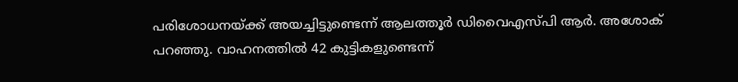പരിശോധനയ്ക്ക് അയച്ചിട്ടുണ്ടെന്ന് ആലത്തൂർ ഡിവൈഎസ്പി ആർ. അശോക് പറഞ്ഞു. വാഹനത്തിൽ 42 കുട്ടികളുണ്ടെന്ന്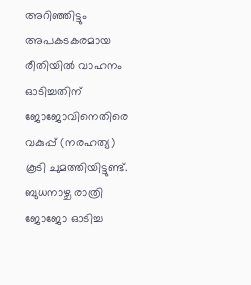അറിഞ്ഞിട്ടും അപകടകരമായ രീതിയിൽ വാഹനം ഓടിച്ചതിന് ജോജോവിനെതിരെ വകുപ്പ് (നരഹത്യ) കൂടി ചുമത്തിയിട്ടുണ്ട്. ബുധനാഴ്ച രാത്രി ജോജോ ഓടിച്ച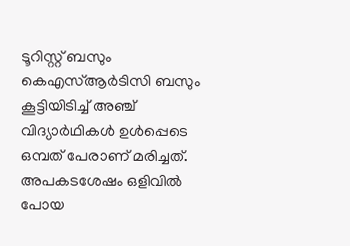ടൂറിസ്റ്റ് ബസും കെഎസ്ആർടിസി ബസും കൂട്ടിയിടിച്ച് അഞ്ച് വിദ്യാർഥികൾ ഉൾപ്പെടെ ഒമ്പത് പേരാണ് മരിച്ചത്. അപകടശേഷം ഒളിവിൽ പോയ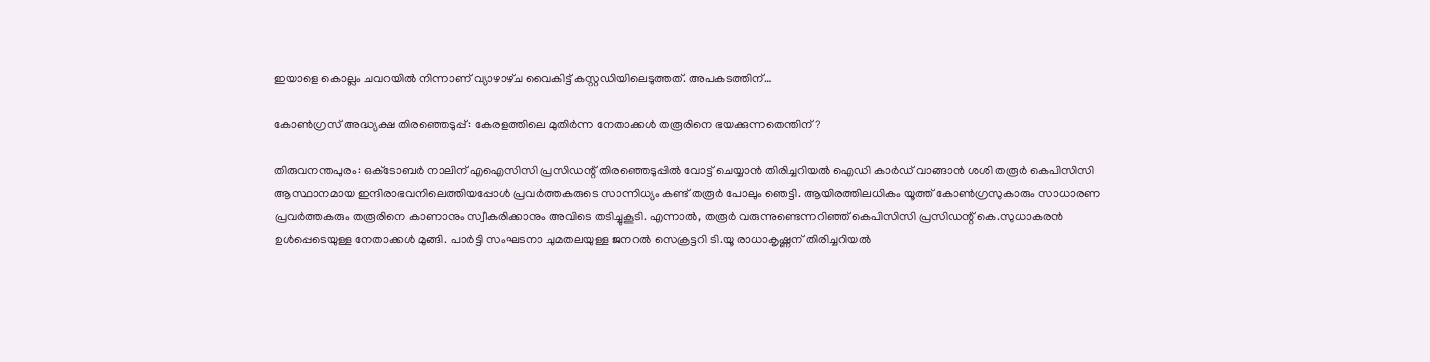ഇയാളെ കൊല്ലം ചവറയിൽ നിന്നാണ്‌ വ്യാഴാഴ്‌ച വൈകിട്ട്‌ കസ്റ്റഡിയിലെടുത്തത്‌. അപകടത്തിന്…

കോണ്‍ഗ്രസ് അദ്ധ്യക്ഷ തിരഞ്ഞെടുപ്പ്: കേരളത്തിലെ മുതിര്‍ന്ന നേതാക്കള്‍ തരൂരിനെ ഭയക്കുന്നതെന്തിന്?

തിരുവനന്തപുരം: ഒക്‌ടോബർ നാലിന് എഐസിസി പ്രസിഡന്റ് തിരഞ്ഞെടുപ്പിൽ വോട്ട് ചെയ്യാൻ തിരിച്ചറിയല്‍ ഐഡി കാർഡ് വാങ്ങാൻ ശശി തരൂർ കെപിസിസി ആസ്ഥാനമായ ഇന്ദിരാഭവനിലെത്തിയപ്പോൾ പ്രവർത്തകരുടെ സാന്നിധ്യം കണ്ട് തരൂർ പോലും ഞെട്ടി. ആയിരത്തിലധികം യൂത്ത് കോൺഗ്രസുകാരും സാധാരണ പ്രവർത്തകരും തരൂരിനെ കാണാനും സ്വീകരിക്കാനും അവിടെ തടിച്ചുകൂടി. എന്നാൽ, തരൂർ വരുന്നുണ്ടെന്നറിഞ്ഞ് കെപിസിസി പ്രസിഡന്റ് കെ.സുധാകരൻ ഉൾപ്പെടെയുള്ള നേതാക്കൾ മുങ്ങി. പാർട്ടി സംഘടനാ ചുമതലയുള്ള ജനറൽ സെക്രട്ടറി ടി.യൂ രാധാകൃഷ്ണന് തിരിച്ചറിയൽ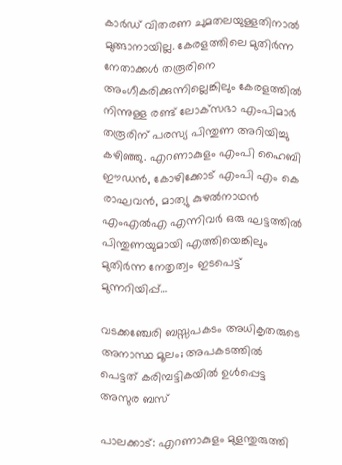കാർഡ് വിതരണ ചുമതലയുള്ളതിനാൽ മുങ്ങാനായില്ല. കേരളത്തിലെ മുതിർന്ന നേതാക്കൾ തരൂരിനെ അംഗീകരിക്കുന്നില്ലെങ്കിലും കേരളത്തിൽ നിന്നുള്ള രണ്ട് ലോക്‌സഭാ എംപിമാർ തരൂരിന് പരസ്യ പിന്തുണ അറിയിച്ചു കഴിഞ്ഞു. എറണാകുളം എംപി ഹൈബി ഈഡൻ, കോഴിക്കോട് എംപി എം കെ രാഘവൻ, മാത്യു കുഴൽനാഥൻ എംഎൽഎ എന്നിവർ ഒരു ഘട്ടത്തിൽ പിന്തുണയുമായി എത്തിയെങ്കിലും മുതിർന്ന നേതൃത്വം ഇടപെട്ട് മുന്നറിയിപ്പ്…

വടക്കഞ്ചേരി ബസ്സപകടം അധികൃതരുടെ അനാസ്ഥ മൂലം; അപകടത്തില്‍ പെട്ടത് കരിമ്പട്ടികയിൽ ഉൾപ്പെട്ട അസുര ബസ്

പാലക്കാട്: എറണാകുളം മുളന്തുരുത്തി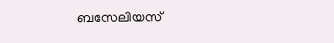ബസേലിയസ്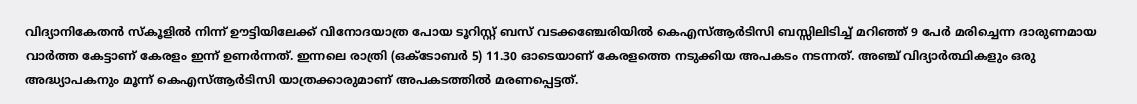വിദ്യാനികേതന്‍ സ്‌കൂളില്‍ നിന്ന് ഊട്ടിയിലേക്ക് വിനോദയാത്ര പോയ ടൂറിസ്റ്റ് ബസ് വടക്കഞ്ചേരിയിൽ കെഎസ്‌ആർടിസി ബസ്സിലിടിച്ച് മറിഞ്ഞ് 9 പേർ മരിച്ചെന്ന ദാരുണമായ വാർത്ത കേട്ടാണ് കേരളം ഇന്ന് ഉണർന്നത്. ഇന്നലെ രാത്രി (ഒക്‌ടോബർ 5) 11.30 ഓടെയാണ് കേരളത്തെ നടുക്കിയ അപകടം നടന്നത്. അഞ്ച് വിദ്യാർത്ഥികളും ഒരു അദ്ധ്യാപകനും മൂന്ന് കെഎസ്ആർടിസി യാത്രക്കാരുമാണ് അപകടത്തില്‍ മരണപ്പെട്ടത്.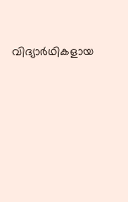വിദ്യാർഥികളായ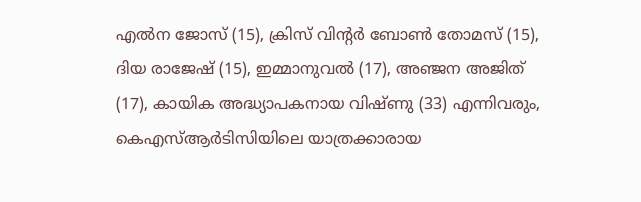എല്‍ന ജോസ് (15), ക്രിസ് വിന്‍റര്‍ ബോൺ തോമസ് (15), ദിയ രാജേഷ് (15), ഇമ്മാനുവൽ (17), അഞ്ജന അജിത് (17), കായിക അദ്ധ്യാപകനായ വിഷ്‌ണു (33) എന്നിവരും, കെഎസ്ആർടിസിയിലെ യാത്രക്കാരായ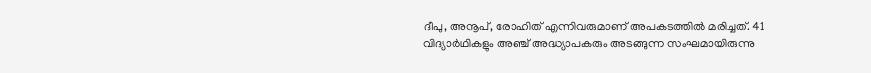ദീപു, അനൂപ്, രോഹിത് എന്നിവരുമാണ് അപകടത്തിൽ മരിച്ചത്. 41 വിദ്യാർഥികളും അഞ്ച് അദ്ധ്യാപകരും അടങ്ങുന്ന സംഘമായിരുന്നു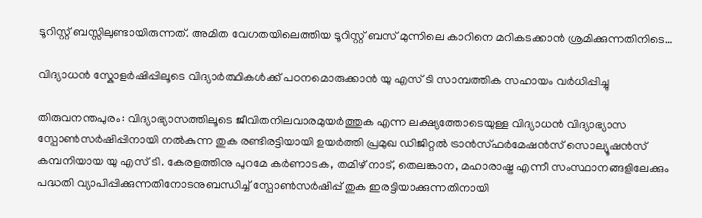ടൂറിസ്റ്റ് ബസ്സിലുണ്ടായിരുന്നത്. അമിത വേഗതയിലെത്തിയ ടൂറിസ്റ്റ് ബസ് മുന്നിലെ കാറിനെ മറികടക്കാൻ ശ്രമിക്കുന്നതിനിടെ…

വിദ്യാധൻ സ്കോളർഷിപ്പിലൂടെ വിദ്യാർത്ഥികൾക്ക് പഠനമൊരുക്കാൻ യു എസ് ടി സാമ്പത്തിക സഹായം വർധിപ്പിച്ചു

തിരുവനന്തപുരം: വിദ്യാഭ്യാസത്തിലൂടെ ജീവിതനിലവാരമുയർത്തുക എന്ന ലക്ഷ്യത്തോടെയുള്ള വിദ്യാധൻ വിദ്യാഭ്യാസ സ്പോൺസർഷിപ്പിനായി നൽകുന്ന തുക രണ്ടിരട്ടിയായി ഉയർത്തി പ്രമുഖ ഡിജിറ്റൽ ട്രാൻസ്ഫർമേഷൻസ് സൊല്യൂഷൻസ് കമ്പനിയായ യു എസ് ടി. കേരളത്തിനു പുറമേ കർണാടക, തമിഴ് നാട്, തെലങ്കാന, മഹാരാഷ്ട്ര എന്നീ സംസ്ഥാനങ്ങളിലേക്കും പദ്ധതി വ്യാപിപ്പിക്കുന്നതിനോടനുബന്ധിച്ച് സ്പോൺസർഷിപ്പ് തുക ഇരട്ടിയാക്കുന്നതിനായി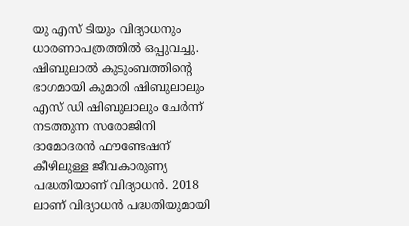യു എസ് ടിയും വിദ്യാധനും ധാരണാപത്രത്തിൽ ഒപ്പുവച്ചു. ഷിബുലാൽ കുടുംബത്തിന്റെ ഭാഗമായി കുമാരി ഷിബുലാലും എസ് ഡി ഷിബുലാലും ചേർന്ന് നടത്തുന്ന സരോജിനി ദാമോദരൻ ഫൗണ്ടേഷന് കീഴിലുള്ള ജീവകാരുണ്യ പദ്ധതിയാണ് വിദ്യാധൻ. 2018 ലാണ് വിദ്യാധൻ പദ്ധതിയുമായി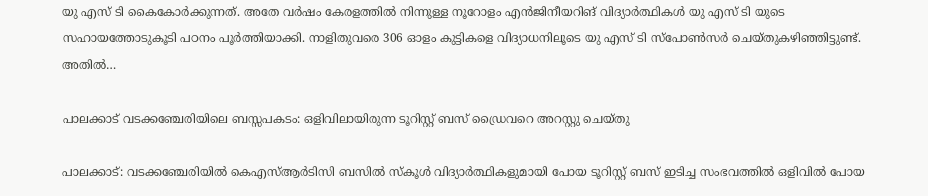യു എസ് ടി കൈകോർക്കുന്നത്. അതേ വർഷം കേരളത്തിൽ നിന്നുള്ള നൂറോളം എൻജിനീയറിങ് വിദ്യാർത്ഥികൾ യു എസ് ടി യുടെ സഹായത്തോടുകൂടി പഠനം പൂർത്തിയാക്കി. നാളിതുവരെ 306 ഓളം കുട്ടികളെ വിദ്യാധനിലൂടെ യു എസ് ടി സ്പോൺസർ ചെയ്തുകഴിഞ്ഞിട്ടുണ്ട്. അതിൽ…

പാലക്കാട് വടക്കഞ്ചേരിയിലെ ബസ്സപകടം: ഒളിവിലായിരുന്ന ടൂറിസ്റ്റ് ബസ് ഡ്രൈവറെ അറസ്റ്റു ചെയ്തു

പാലക്കാട്: വടക്കഞ്ചേരിയിൽ കെഎസ്ആർടിസി ബസിൽ സ്കൂള്‍ വിദ്യാര്‍ത്ഥികളുമായി പോയ ടൂറിസ്റ്റ് ബസ് ഇടിച്ച സംഭവത്തില്‍ ഒളിവില്‍ പോയ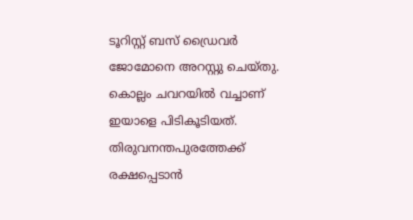ടൂറിസ്റ്റ് ബസ് ഡ്രൈവര്‍ ജോമോനെ അറസ്റ്റു ചെയ്തു. കൊല്ലം ചവറയിൽ വച്ചാണ് ഇയാളെ പിടികൂടിയത്. തിരുവനന്തപുരത്തേക്ക് രക്ഷപ്പെടാൻ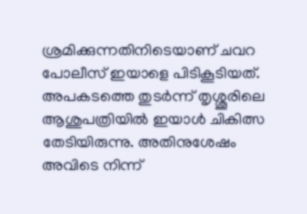ശ്രമിക്കുന്നതിനിടെയാണ് ചവറ പോലീസ് ഇയാളെ പിടികൂടിയത്. അപകടത്തെ തുടർന്ന് തൃശ്ശൂരിലെ ആശുപത്രിയിൽ ഇയാള്‍ ചികിത്സ തേടിയിരുന്നു. അതിനുശേഷം അവിടെ നിന്ന്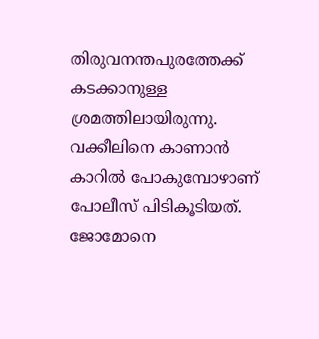തിരുവനന്തപുരത്തേക്ക് കടക്കാനുള്ള ശ്രമത്തിലായിരുന്നു. വക്കീലിനെ കാണാൻ കാറിൽ പോകുമ്പോഴാണ് പോലീസ് പിടികൂടിയത്. ജോമോനെ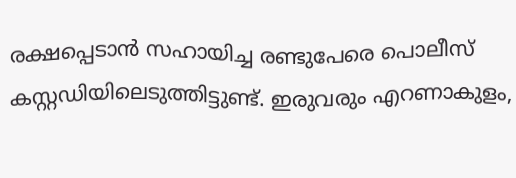രക്ഷപ്പെടാൻ സഹായിച്ച രണ്ടുപേരെ പൊലീസ് കസ്റ്റഡിയിലെടുത്തിട്ടുണ്ട്. ഇരുവരും എറണാകുളം,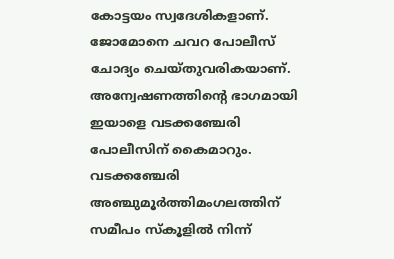കോട്ടയം സ്വദേശികളാണ്. ജോമോനെ ചവറ പോലീസ് ചോദ്യം ചെയ്തുവരികയാണ്. അന്വേഷണത്തിന്റെ ഭാഗമായി ഇയാളെ വടക്കഞ്ചേരി പോലീസിന് കൈമാറും. വടക്കഞ്ചേരി അഞ്ചുമൂര്‍ത്തിമംഗലത്തിന് സമീപം സ്‌കൂളില്‍ നിന്ന്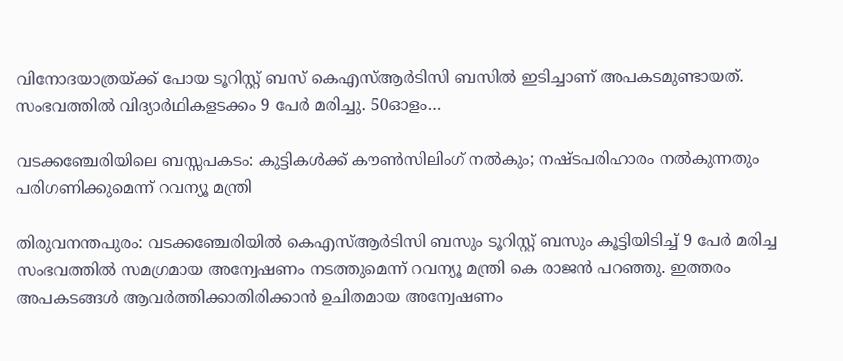വിനോദയാത്രയ്ക്ക് പോയ ടൂറിസ്റ്റ് ബസ് കെഎസ്‌ആര്‍ടിസി ബസില്‍ ഇടിച്ചാണ് അപകടമുണ്ടായത്. സംഭവത്തില്‍ വിദ്യാര്‍ഥികളടക്കം 9 പേര്‍ മരിച്ചു. 50ഓളം…

വടക്കഞ്ചേരിയിലെ ബസ്സപകടം: കുട്ടികൾക്ക് കൗൺസിലിംഗ് നല്‍കും; നഷ്ടപരിഹാരം നല്‍കുന്നതും പരിഗണിക്കുമെന്ന് റവന്യൂ മന്ത്രി

തിരുവനന്തപുരം: വടക്കഞ്ചേരിയിൽ കെഎസ്ആർടിസി ബസും ടൂറിസ്റ്റ് ബസും കൂട്ടിയിടിച്ച് 9 പേർ മരിച്ച സംഭവത്തിൽ സമഗ്രമായ അന്വേഷണം നടത്തുമെന്ന് റവന്യൂ മന്ത്രി കെ രാജൻ പറഞ്ഞു. ഇത്തരം അപകടങ്ങൾ ആവർത്തിക്കാതിരിക്കാന്‍ ഉചിതമായ അന്വേഷണം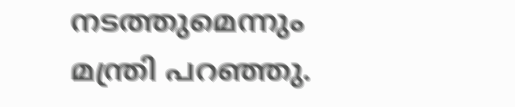നടത്തുമെന്നും മന്ത്രി പറഞ്ഞു.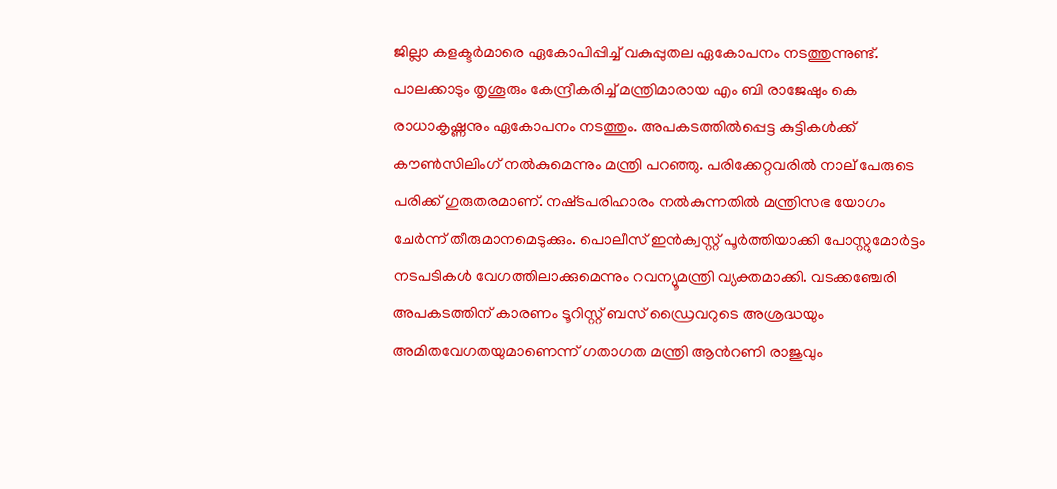ജില്ലാ കളക്ടർമാരെ ഏകോപിപ്പിച്ച് വകുപ്പുതല ഏകോപനം നടത്തുന്നുണ്ട്. പാലക്കാടും തൃശൂരും കേന്ദ്രീകരിച്ച് മന്ത്രിമാരായ എം ബി രാജേഷും കെ രാധാകൃഷ്ണനും ഏകോപനം നടത്തും. അപകടത്തിൽപ്പെട്ട കുട്ടികൾക്ക് കൗൺസിലിംഗ് നൽകുമെന്നും മന്ത്രി പറഞ്ഞു. പരിക്കേറ്റവരിൽ നാല് പേരുടെ പരിക്ക് ഗുരുതരമാണ്. നഷ്‌ടപരിഹാരം നൽകുന്നതിൽ മന്ത്രിസഭ യോഗം ചേർന്ന് തീരുമാനമെടുക്കും. പൊലീസ് ഇന്‍ക്വസ്റ്റ് പൂര്‍ത്തിയാക്കി പോസ്റ്റുമോർട്ടം നടപടികള്‍ വേഗത്തിലാക്കുമെന്നും റവന്യൂമന്ത്രി വ്യക്തമാക്കി. വടക്കഞ്ചേരി അപകടത്തിന് കാരണം ടൂറിസ്റ്റ് ബസ് ഡ്രൈവറുടെ അശ്രദ്ധയും അമിതവേഗതയുമാണെന്ന് ഗതാഗത മന്ത്രി ആന്‍റണി രാജുവും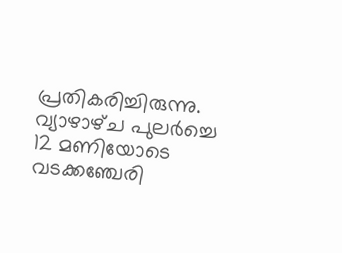പ്രതികരിച്ചിരുന്നു. വ്യാഴാഴ്‌ച പുലർച്ചെ 12 മണിയോടെ വടക്കഞ്ചേരി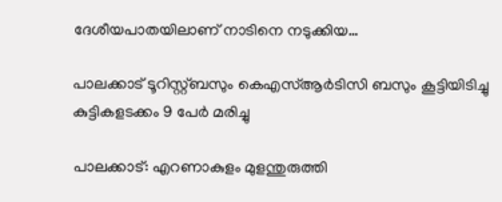ദേശീയപാതയിലാണ് നാടിനെ നടുക്കിയ…

പാലക്കാട് ടൂറിസ്റ്റ്ബസും കെഎസ്ആർടിസി ബസും കൂട്ടിയിടിച്ചു കുട്ടികളടക്കം 9 പേർ മരിച്ചു

പാലക്കാട്: എറണാകുളം മുളന്തുരുത്തി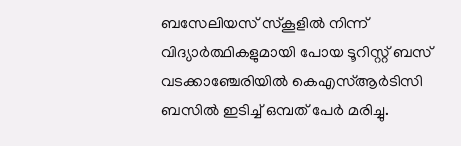ബസേലിയസ് സ്‌കൂളിൽ നിന്ന് വിദ്യാർത്ഥികളുമായി പോയ ടൂറിസ്റ്റ് ബസ് വടക്കാഞ്ചേരിയില്‍ കെഎസ്ആർടിസി ബസിൽ ഇടിച്ച് ഒമ്പത് പേർ മരിച്ചു.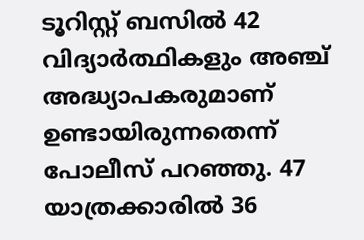ടൂറിസ്റ്റ് ബസിൽ 42 വിദ്യാർത്ഥികളും അഞ്ച് അദ്ധ്യാപകരുമാണ് ഉണ്ടായിരുന്നതെന്ന് പോലീസ് പറഞ്ഞു. 47 യാത്രക്കാരിൽ 36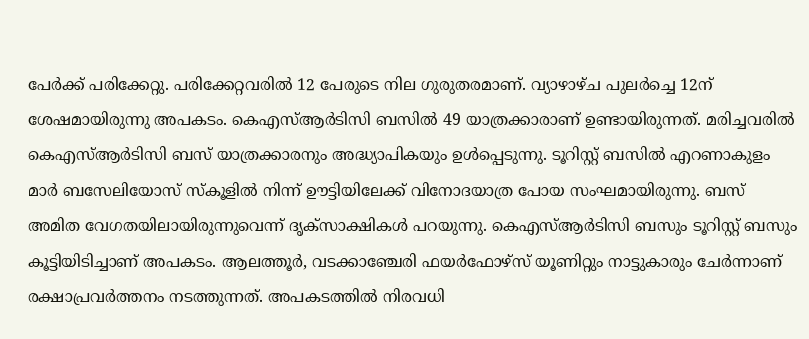പേർക്ക് പരിക്കേറ്റു. പരിക്കേറ്റവരിൽ 12 പേരുടെ നില ഗുരുതരമാണ്. വ്യാഴാഴ്ച പുലർച്ചെ 12ന് ശേഷമായിരുന്നു അപകടം. കെഎസ്ആർടിസി ബസിൽ 49 യാത്രക്കാരാണ് ഉണ്ടായിരുന്നത്. മരിച്ചവരിൽ കെഎസ്ആർടിസി ബസ് യാത്രക്കാരനും അദ്ധ്യാപികയും ഉൾപ്പെടുന്നു. ടൂറിസ്റ്റ് ബസിൽ എറണാകുളം മാർ ബസേലിയോസ് സ്‌കൂളിൽ നിന്ന് ഊട്ടിയിലേക്ക് വിനോദയാത്ര പോയ സംഘമായിരുന്നു. ബസ് അമിത വേഗതയിലായിരുന്നുവെന്ന് ദൃക്‌സാക്ഷികൾ പറയുന്നു. കെഎസ്ആർടിസി ബസും ടൂറിസ്റ്റ് ബസും കൂട്ടിയിടിച്ചാണ് അപകടം. ആലത്തൂർ, വടക്കാഞ്ചേരി ഫയർഫോഴ്‌സ് യൂണിറ്റും നാട്ടുകാരും ചേർന്നാണ് രക്ഷാപ്രവർത്തനം നടത്തുന്നത്. അപകടത്തിൽ നിരവധി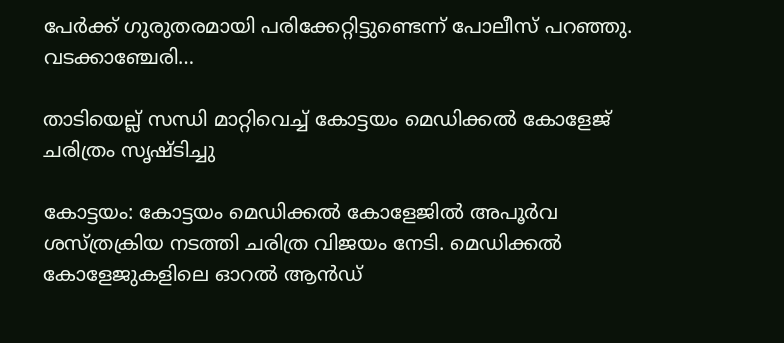പേർക്ക് ഗുരുതരമായി പരിക്കേറ്റിട്ടുണ്ടെന്ന് പോലീസ് പറഞ്ഞു. വടക്കാഞ്ചേരി…

താടിയെല്ല് സന്ധി മാറ്റിവെച്ച് കോട്ടയം മെഡിക്കല്‍ കോളേജ് ചരിത്രം സൃഷ്ടിച്ചു

കോട്ടയം: കോട്ടയം മെഡിക്കൽ കോളേജില്‍ അപൂർവ ശസ്ത്രക്രിയ നടത്തി ചരിത്ര വിജയം നേടി. മെഡിക്കല്‍ കോളേജുകളിലെ ഓറൽ ആൻഡ്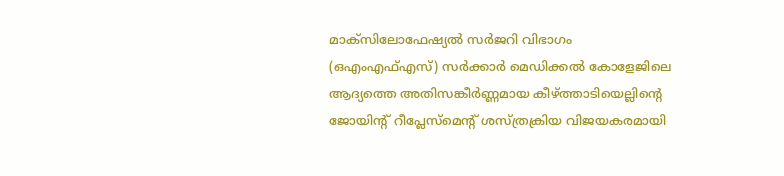മാക്‌സിലോഫേഷ്യൽ സർജറി വിഭാഗം (ഒഎംഎഫ്എസ്) സർക്കാർ മെഡിക്കൽ കോളേജിലെ ആദ്യത്തെ അതിസങ്കീർണ്ണമായ കീഴ്ത്താടിയെല്ലിന്റെ ജോയിന്റ് റീപ്ലേസ്‌മെന്റ് ശസ്ത്രക്രിയ വിജയകരമായി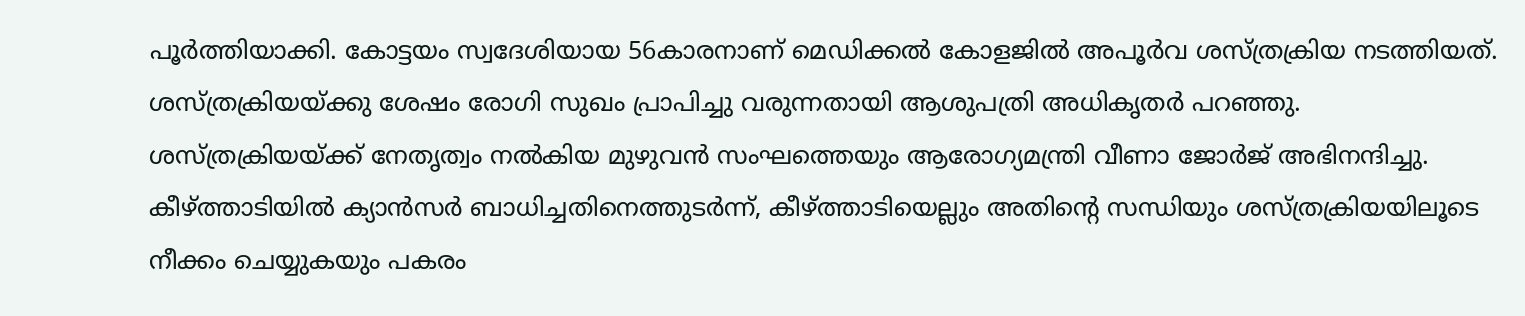പൂർത്തിയാക്കി. കോട്ടയം സ്വദേശിയായ 56കാരനാണ് മെഡിക്കൽ കോളജിൽ അപൂർവ ശസ്ത്രക്രിയ നടത്തിയത്. ശസ്ത്രക്രിയയ്ക്കു ശേഷം രോഗി സുഖം പ്രാപിച്ചു വരുന്നതായി ആശുപത്രി അധികൃതര്‍ പറഞ്ഞു. ശസ്ത്രക്രിയയ്ക്ക് നേതൃത്വം നൽകിയ മുഴുവൻ സംഘത്തെയും ആരോഗ്യമന്ത്രി വീണാ ജോർജ് അഭിനന്ദിച്ചു. കീഴ്ത്താടിയില്‍ ക്യാൻസർ ബാധിച്ചതിനെത്തുടർന്ന്, കീഴ്ത്താടിയെല്ലും അതിന്റെ സന്ധിയും ശസ്ത്രക്രിയയിലൂടെ നീക്കം ചെയ്യുകയും പകരം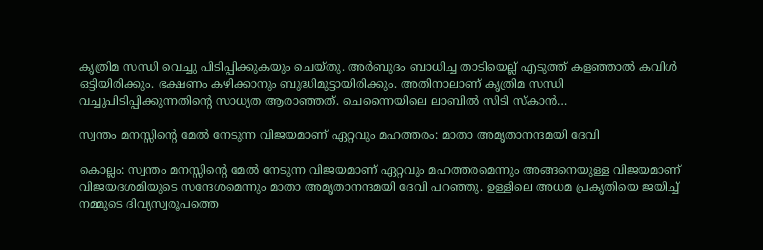കൃത്രിമ സന്ധി വെച്ചു പിടിപ്പിക്കുകയും ചെയ്തു. അര്‍ബുദം ബാധിച്ച താടിയെല്ല് എടുത്ത് കളഞ്ഞാല്‍ കവിള്‍ ഒട്ടിയിരിക്കും. ഭക്ഷണം കഴിക്കാനും ബുദ്ധിമുട്ടായിരിക്കും. അതിനാലാണ് കൃത്രിമ സന്ധി വച്ചുപിടിപ്പിക്കുന്നതിന്‍റെ സാധ്യത ആരാഞ്ഞത്. ചെന്നൈയിലെ ലാബില്‍ സിടി സ്‌കാന്‍…

സ്വന്തം മനസ്സിന്റെ മേൽ നേടുന്ന വിജയമാണ് ഏറ്റവും മഹത്തരം: മാതാ അമൃതാനന്ദമയി ദേവി

കൊല്ലം: സ്വന്തം മനസ്സിന്റെ മേൽ നേടുന്ന വിജയമാണ് ഏറ്റവും മഹത്തരമെന്നും അങ്ങനെയുള്ള വിജയമാണ് വിജയദശമിയുടെ സന്ദേശമെന്നും മാതാ അമൃതാനന്ദമയി ദേവി പറഞ്ഞു. ഉള്ളിലെ അധമ പ്രകൃതിയെ ജയിച്ച് നമ്മുടെ ദിവ്യസ്വരൂപത്തെ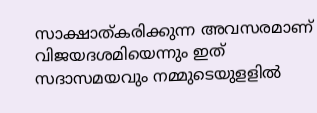സാക്ഷാത്കരിക്കുന്ന അവസരമാണ് വിജയദശമിയെന്നും ഇത് സദാസമയവും നമ്മുടെയുളളിൽ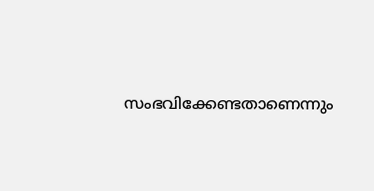സംഭവിക്കേണ്ടതാണെന്നും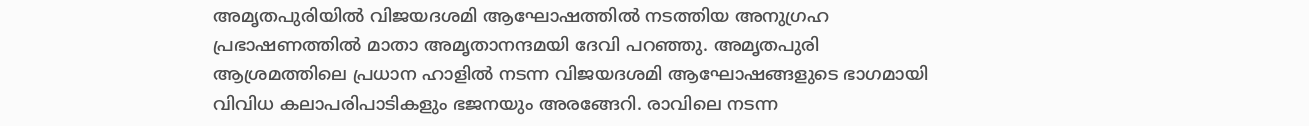അമൃതപുരിയിൽ വിജയദശമി ആഘോഷത്തിൽ നടത്തിയ അനുഗ്രഹ പ്രഭാഷണത്തിൽ മാതാ അമൃതാനന്ദമയി ദേവി പറഞ്ഞു. അമൃതപുരി ആശ്രമത്തിലെ പ്രധാന ഹാളിൽ നടന്ന വിജയദശമി ആഘോഷങ്ങളുടെ ഭാഗമായി വിവിധ കലാപരിപാടികളും ഭജനയും അരങ്ങേറി. രാവിലെ നടന്ന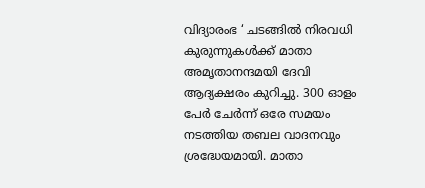വിദ്യാരംഭ ‘ ചടങ്ങിൽ നിരവധി കുരുന്നുകൾക്ക് മാതാ അമൃതാനന്ദമയി ദേവി ആദ്യക്ഷരം കുറിച്ചു. 300 ഓളം പേർ ചേർന്ന് ഒരേ സമയം നടത്തിയ തബല വാദനവും ശ്രദ്ധേയമായി. മാതാ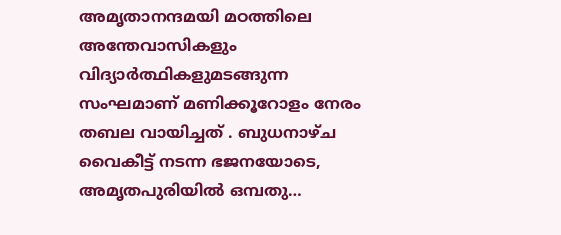അമൃതാനന്ദമയി മഠത്തിലെ അന്തേവാസികളും വിദ്യാർത്ഥികളുമടങ്ങുന്ന സംഘമാണ് മണിക്കൂറോളം നേരം തബല വായിച്ചത് . ബുധനാഴ്ച വൈകീട്ട് നടന്ന ഭജനയോടെ, അമൃതപുരിയിൽ ഒമ്പതു…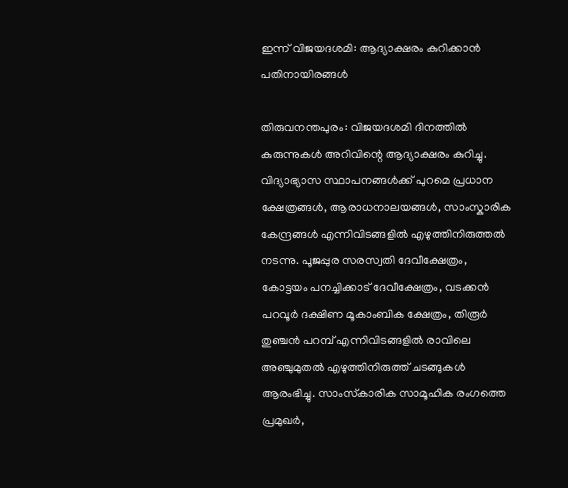ഇന്ന് വിജയദശമി: ആദ്യാക്ഷരം കുറിക്കാന്‍ പതിനായിരങ്ങൾ

തിരുവനന്തപുരം: വിജയദശമി ദിനത്തിൽ കുരുന്നുകള്‍ അറിവിന്റെ ആദ്യാക്ഷരം കുറിച്ചു. വിദ്യാഭ്യാസ സ്ഥാപനങ്ങൾക്ക് പുറമെ പ്രധാന ക്ഷേത്രങ്ങൾ, ആരാധനാലയങ്ങൾ, സാംസ്കാരിക കേന്ദ്രങ്ങൾ എന്നിവിടങ്ങളിൽ എഴുത്തിനിരുത്തൽ നടന്നു. പൂജപ്പുര സരസ്വതി ദേവീക്ഷേത്രം, കോട്ടയം പനച്ചിക്കാട് ദേവീക്ഷേത്രം, വടക്കൻ പറവൂർ ദക്ഷിണ മൂകാംബിക ക്ഷേത്രം, തിരൂർ തുഞ്ചൻ പറമ്പ് എന്നിവിടങ്ങളിൽ രാവിലെ അഞ്ചുമുതൽ എഴുത്തിനിരുത്ത് ചടങ്ങുകൾ ആരംഭിച്ചു. സാംസ്‌കാരിക സാമൂഹിക രംഗത്തെ പ്രമുഖർ,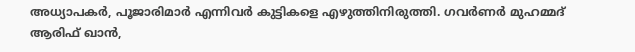അധ്യാപകർ, പൂജാരിമാർ എന്നിവർ കുട്ടികളെ എഴുത്തിനിരുത്തി. ഗവർണർ മുഹമ്മദ് ആരിഫ് ഖാൻ,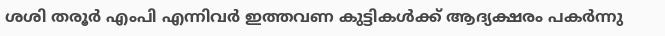ശശി തരൂർ എംപി എന്നിവർ ഇത്തവണ കുട്ടികൾക്ക് ആദ്യക്ഷരം പകർന്നു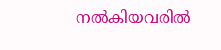നല്‍കിയവരില്‍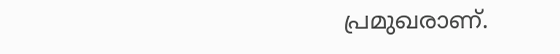പ്രമുഖരാണ്.